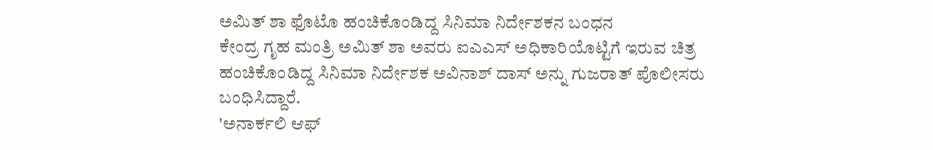ಅಮಿತ್ ಶಾ ಫೊಟೊ ಹಂಚಿಕೊಂಡಿದ್ದ ಸಿನಿಮಾ ನಿರ್ದೇಶಕನ ಬಂಧನ
ಕೇಂದ್ರ ಗೃಹ ಮಂತ್ರಿ ಅಮಿತ್ ಶಾ ಅವರು ಐಎಎಸ್ ಅಧಿಕಾರಿಯೊಟ್ಟಿಗೆ ಇರುವ ಚಿತ್ರ ಹಂಚಿಕೊಂಡಿದ್ದ ಸಿನಿಮಾ ನಿರ್ದೇಶಕ ಅವಿನಾಶ್ ದಾಸ್ ಅನ್ನು ಗುಜರಾತ್ ಪೊಲೀಸರು ಬಂಧಿಸಿದ್ದಾರೆ.
'ಅನಾರ್ಕಲಿ ಆಫ್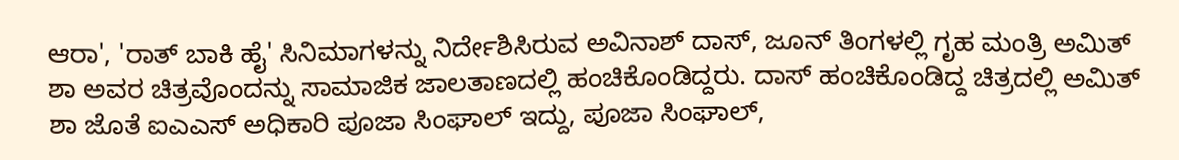ಆರಾ', 'ರಾತ್ ಬಾಕಿ ಹೈ' ಸಿನಿಮಾಗಳನ್ನು ನಿರ್ದೇಶಿಸಿರುವ ಅವಿನಾಶ್ ದಾಸ್, ಜೂನ್ ತಿಂಗಳಲ್ಲಿ ಗೃಹ ಮಂತ್ರಿ ಅಮಿತ್ ಶಾ ಅವರ ಚಿತ್ರವೊಂದನ್ನು ಸಾಮಾಜಿಕ ಜಾಲತಾಣದಲ್ಲಿ ಹಂಚಿಕೊಂಡಿದ್ದರು. ದಾಸ್ ಹಂಚಿಕೊಂಡಿದ್ದ ಚಿತ್ರದಲ್ಲಿ ಅಮಿತ್ ಶಾ ಜೊತೆ ಐಎಎಸ್ ಅಧಿಕಾರಿ ಪೂಜಾ ಸಿಂಘಾಲ್ ಇದ್ದು, ಪೂಜಾ ಸಿಂಘಾಲ್,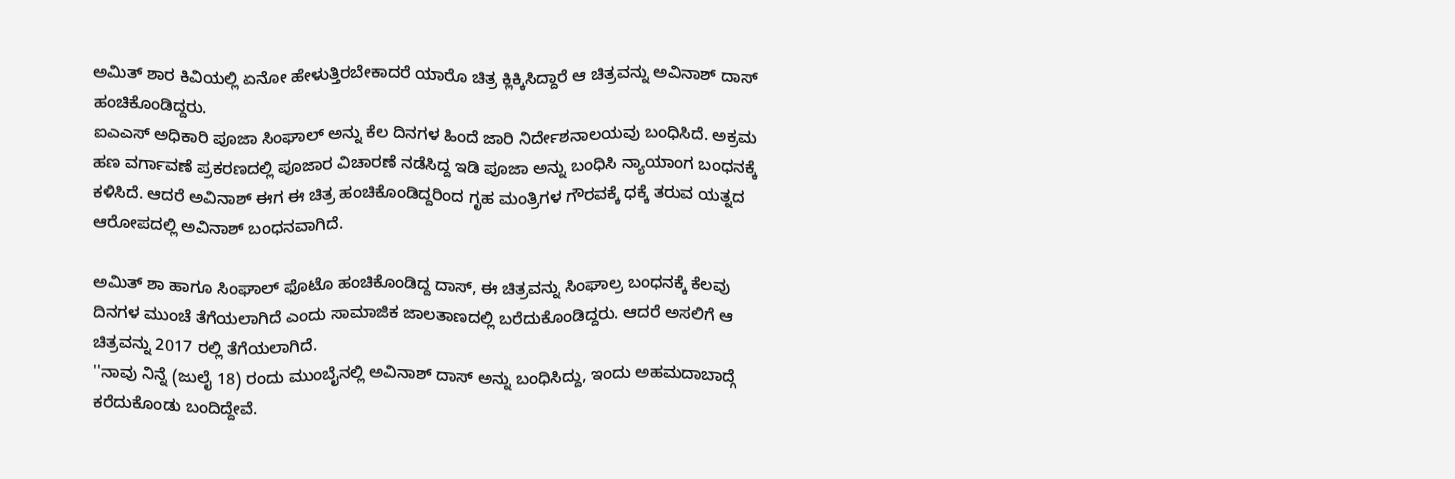ಅಮಿತ್ ಶಾರ ಕಿವಿಯಲ್ಲಿ ಏನೋ ಹೇಳುತ್ತಿರಬೇಕಾದರೆ ಯಾರೊ ಚಿತ್ರ ಕ್ಲಿಕ್ಕಿಸಿದ್ದಾರೆ ಆ ಚಿತ್ರವನ್ನು ಅವಿನಾಶ್ ದಾಸ್ ಹಂಚಿಕೊಂಡಿದ್ದರು.
ಐಎಎಸ್ ಅಧಿಕಾರಿ ಪೂಜಾ ಸಿಂಘಾಲ್ ಅನ್ನು ಕೆಲ ದಿನಗಳ ಹಿಂದೆ ಜಾರಿ ನಿರ್ದೇಶನಾಲಯವು ಬಂಧಿಸಿದೆ. ಅಕ್ರಮ ಹಣ ವರ್ಗಾವಣೆ ಪ್ರಕರಣದಲ್ಲಿ ಪೂಜಾರ ವಿಚಾರಣೆ ನಡೆಸಿದ್ದ ಇಡಿ ಪೂಜಾ ಅನ್ನು ಬಂಧಿಸಿ ನ್ಯಾಯಾಂಗ ಬಂಧನಕ್ಕೆ ಕಳಿಸಿದೆ. ಆದರೆ ಅವಿನಾಶ್ ಈಗ ಈ ಚಿತ್ರ ಹಂಚಿಕೊಂಡಿದ್ದರಿಂದ ಗೃಹ ಮಂತ್ರಿಗಳ ಗೌರವಕ್ಕೆ ಧಕ್ಕೆ ತರುವ ಯತ್ನದ ಆರೋಪದಲ್ಲಿ ಅವಿನಾಶ್ ಬಂಧನವಾಗಿದೆ.

ಅಮಿತ್ ಶಾ ಹಾಗೂ ಸಿಂಘಾಲ್ ಫೊಟೊ ಹಂಚಿಕೊಂಡಿದ್ದ ದಾಸ್, ಈ ಚಿತ್ರವನ್ನು ಸಿಂಘಾಲ್ರ ಬಂಧನಕ್ಕೆ ಕೆಲವು ದಿನಗಳ ಮುಂಚೆ ತೆಗೆಯಲಾಗಿದೆ ಎಂದು ಸಾಮಾಜಿಕ ಜಾಲತಾಣದಲ್ಲಿ ಬರೆದುಕೊಂಡಿದ್ದರು. ಆದರೆ ಅಸಲಿಗೆ ಆ ಚಿತ್ರವನ್ನು 2017 ರಲ್ಲಿ ತೆಗೆಯಲಾಗಿದೆ.
''ನಾವು ನಿನ್ನೆ (ಜುಲೈ 18) ರಂದು ಮುಂಬೈನಲ್ಲಿ ಅವಿನಾಶ್ ದಾಸ್ ಅನ್ನು ಬಂಧಿಸಿದ್ದು, ಇಂದು ಅಹಮದಾಬಾದ್ಗೆ ಕರೆದುಕೊಂಡು ಬಂದಿದ್ದೇವೆ.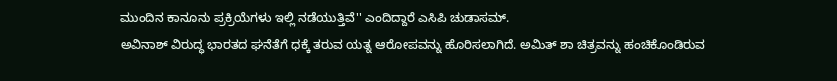ಮುಂದಿನ ಕಾನೂನು ಪ್ರಕ್ರಿಯೆಗಳು ಇಲ್ಲಿ ನಡೆಯುತ್ತಿವೆ'' ಎಂದಿದ್ದಾರೆ ಎಸಿಪಿ ಚುಡಾಸಮ್.
ಅವಿನಾಶ್ ವಿರುದ್ಧ ಭಾರತದ ಘನೆತೆಗೆ ಧಕ್ಕೆ ತರುವ ಯತ್ನ ಆರೋಪವನ್ನು ಹೊರಿಸಲಾಗಿದೆ. ಅಮಿತ್ ಶಾ ಚಿತ್ರವನ್ನು ಹಂಚಿಕೊಂಡಿರುವ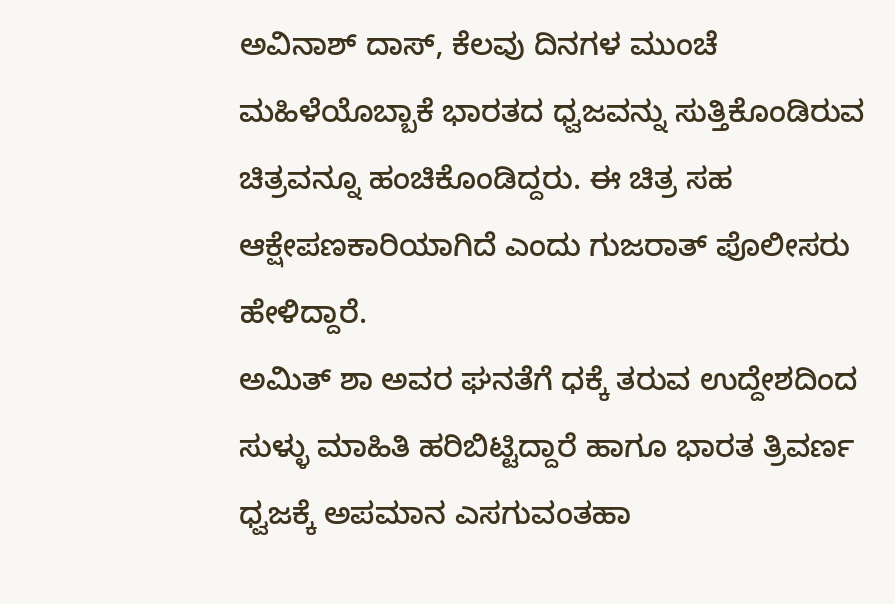ಅವಿನಾಶ್ ದಾಸ್, ಕೆಲವು ದಿನಗಳ ಮುಂಚೆ ಮಹಿಳೆಯೊಬ್ಬಾಕೆ ಭಾರತದ ಧ್ವಜವನ್ನು ಸುತ್ತಿಕೊಂಡಿರುವ ಚಿತ್ರವನ್ನೂ ಹಂಚಿಕೊಂಡಿದ್ದರು. ಈ ಚಿತ್ರ ಸಹ ಆಕ್ಷೇಪಣಕಾರಿಯಾಗಿದೆ ಎಂದು ಗುಜರಾತ್ ಪೊಲೀಸರು ಹೇಳಿದ್ದಾರೆ.
ಅಮಿತ್ ಶಾ ಅವರ ಘನತೆಗೆ ಧಕ್ಕೆ ತರುವ ಉದ್ದೇಶದಿಂದ ಸುಳ್ಳು ಮಾಹಿತಿ ಹರಿಬಿಟ್ಟಿದ್ದಾರೆ ಹಾಗೂ ಭಾರತ ತ್ರಿವರ್ಣ ಧ್ವಜಕ್ಕೆ ಅಪಮಾನ ಎಸಗುವಂತಹಾ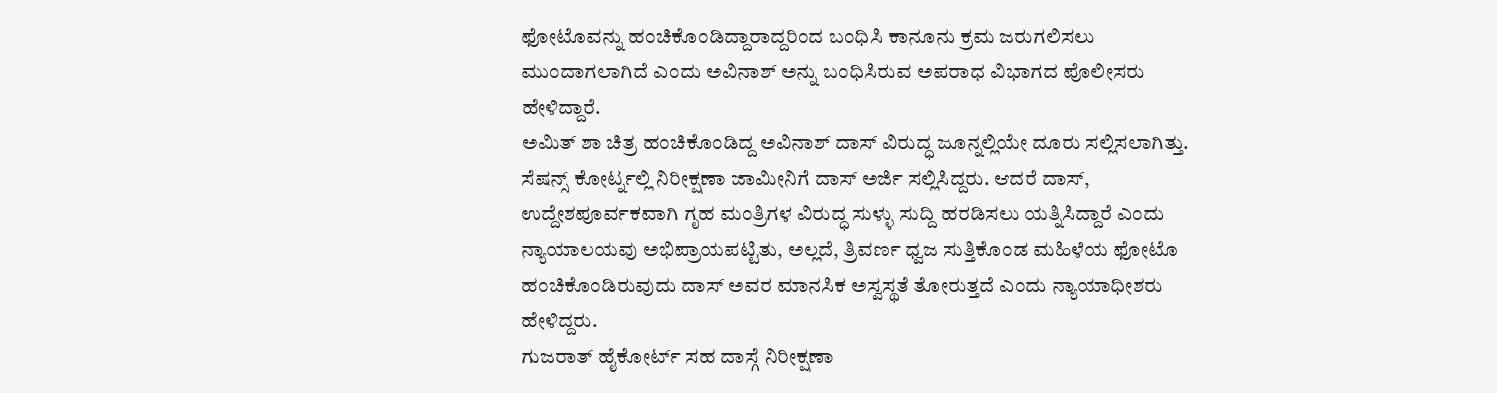ಫೋಟೊವನ್ನು ಹಂಚಿಕೊಂಡಿದ್ದಾರಾದ್ದರಿಂದ ಬಂಧಿಸಿ ಕಾನೂನು ಕ್ರಮ ಜರುಗಲಿಸಲು ಮುಂದಾಗಲಾಗಿದೆ ಎಂದು ಅವಿನಾಶ್ ಅನ್ನು ಬಂಧಿಸಿರುವ ಅಪರಾಧ ವಿಭಾಗದ ಪೊಲೀಸರು ಹೇಳಿದ್ದಾರೆ.
ಅಮಿತ್ ಶಾ ಚಿತ್ರ ಹಂಚಿಕೊಂಡಿದ್ದ ಅವಿನಾಶ್ ದಾಸ್ ವಿರುದ್ಧ ಜೂನ್ನಲ್ಲಿಯೇ ದೂರು ಸಲ್ಲಿಸಲಾಗಿತ್ತು. ಸೆಷನ್ಸ್ ಕೋರ್ಟ್ನಲ್ಲಿ ನಿರೀಕ್ಷಣಾ ಜಾಮೀನಿಗೆ ದಾಸ್ ಅರ್ಜಿ ಸಲ್ಲಿಸಿದ್ದರು. ಆದರೆ ದಾಸ್, ಉದ್ದೇಶಪೂರ್ವಕವಾಗಿ ಗೃಹ ಮಂತ್ರಿಗಳ ವಿರುದ್ಧ ಸುಳ್ಳು ಸುದ್ದಿ ಹರಡಿಸಲು ಯತ್ನಿಸಿದ್ದಾರೆ ಎಂದು ನ್ಯಾಯಾಲಯವು ಅಭಿಪ್ರಾಯಪಟ್ಟಿತು, ಅಲ್ಲದೆ, ತ್ರಿವರ್ಣ ಧ್ವಜ ಸುತ್ತಿಕೊಂಡ ಮಹಿಳೆಯ ಫೋಟೊ ಹಂಚಿಕೊಂಡಿರುವುದು ದಾಸ್ ಅವರ ಮಾನಸಿಕ ಅಸ್ವಸ್ಥತೆ ತೋರುತ್ತದೆ ಎಂದು ನ್ಯಾಯಾಧೀಶರು ಹೇಳಿದ್ದರು.
ಗುಜರಾತ್ ಹೈಕೋರ್ಟ್ ಸಹ ದಾಸ್ಗೆ ನಿರೀಕ್ಷಣಾ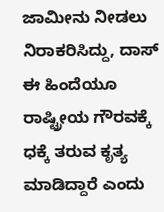ಜಾಮೀನು ನೀಡಲು ನಿರಾಕರಿಸಿದ್ದು, ದಾಸ್ ಈ ಹಿಂದೆಯೂ ರಾಷ್ಟ್ರೀಯ ಗೌರವಕ್ಕೆ ಧಕ್ಕೆ ತರುವ ಕೃತ್ಯ ಮಾಡಿದ್ದಾರೆ ಎಂದು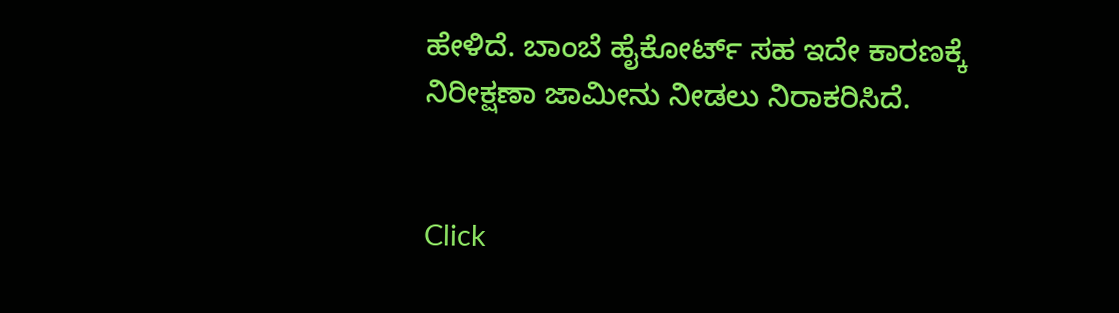ಹೇಳಿದೆ. ಬಾಂಬೆ ಹೈಕೋರ್ಟ್ ಸಹ ಇದೇ ಕಾರಣಕ್ಕೆ ನಿರೀಕ್ಷಣಾ ಜಾಮೀನು ನೀಡಲು ನಿರಾಕರಿಸಿದೆ.


Click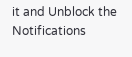it and Unblock the Notifications